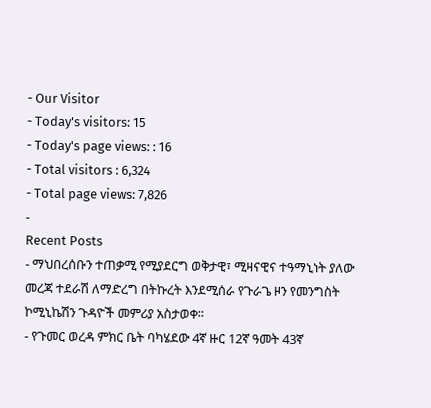- Our Visitor
- Today's visitors: 15
- Today's page views: : 16
- Total visitors : 6,324
- Total page views: 7,826
-
Recent Posts
- ማህበረሰቡን ተጠቃሚ የሚያደርግ ወቅታዊ፣ ሚዛናዊና ተዓማኒነት ያለው መረጃ ተደራሽ ለማድረግ በትኩረት እንደሚሰራ የጉራጌ ዞን የመንግስት ኮሚኒኬሽን ጉዳዮች መምሪያ አስታወቀ።
- የጉመር ወረዳ ምክር ቤት ባካሄደው 4ኛ ዙር 12ኛ ዓመት 43ኛ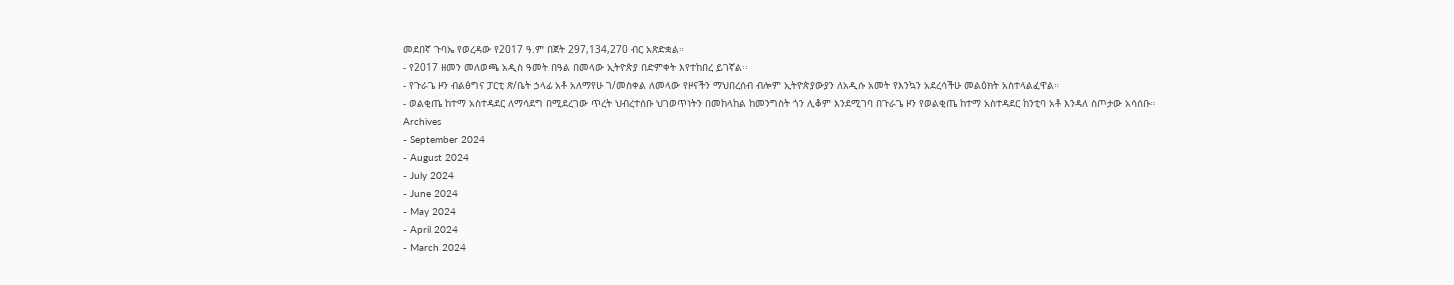መደበኛ ጉባኤ የወረዳው የ2017 ዓ.ም በጀት 297,134,270 ብር አጽድቋል።
- የ2017 ዘመን መለወጫ አዲስ ዓመት በዓል በመላው ኢትዮጵያ በድምቀት እየተከበረ ይገኛል፡፡
- የጉራጌ ዞን ብልፅግና ፓርቲ ጽ/ቤት ኃላፊ አቶ አለማየሁ ገ/መስቀል ለመላው የዞናችን ማህበረሰብ ብሎም ኢትዮጵያውያን ለአዲሱ አመት የእንኳን አደረሳችሁ መልዕክት አስተላልፈዋል።
- ወልቂጤ ከተማ አስተዳደር ለማሳደግ በሚደረገው ጥረት ህብረተሰቡ ህገወጥነትን በመከላከል ከመንግስት ጎን ሊቆም እንደሚገባ በጉራጌ ዞን የወልቂጤ ከተማ አስተዳደር ከንቲባ አቶ እንዳለ ስጦታው አሳሰቡ።
Archives
- September 2024
- August 2024
- July 2024
- June 2024
- May 2024
- April 2024
- March 2024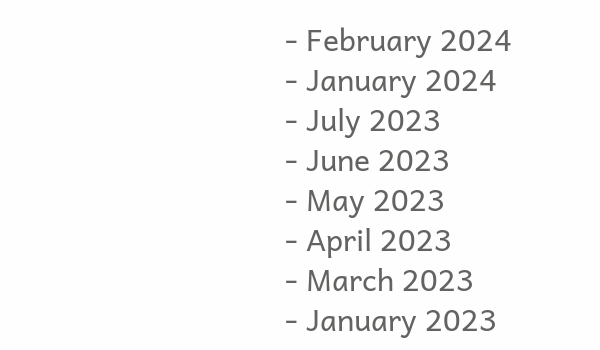- February 2024
- January 2024
- July 2023
- June 2023
- May 2023
- April 2023
- March 2023
- January 2023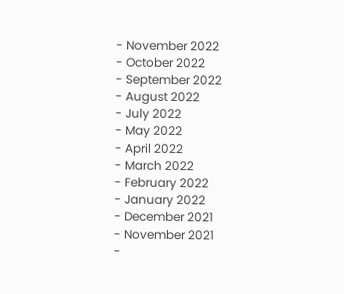- November 2022
- October 2022
- September 2022
- August 2022
- July 2022
- May 2022
- April 2022
- March 2022
- February 2022
- January 2022
- December 2021
- November 2021
-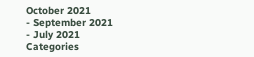October 2021
- September 2021
- July 2021
Categories